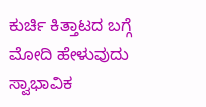ಕುರ್ಚಿ ಕಿತ್ತಾಟದ ಬಗ್ಗೆ ಮೋದಿ ಹೇಳುವುದು ಸ್ವಾಭಾವಿಕ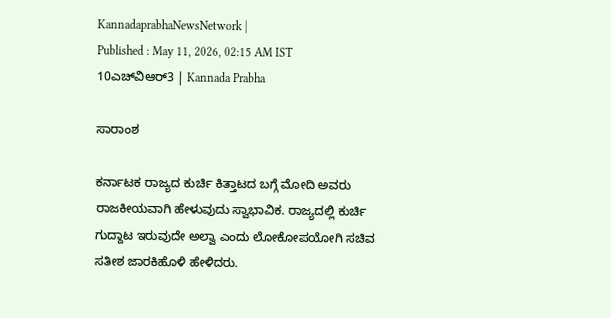KannadaprabhaNewsNetwork |
Published : May 11, 2026, 02:15 AM IST
10ಎಚ್‌ವಿಆರ್‌3 | Kannada Prabha

ಸಾರಾಂಶ

ಕರ್ನಾಟಕ ರಾಜ್ಯದ ಕುರ್ಚಿ ಕಿತ್ತಾಟದ ಬಗ್ಗೆ ಮೋದಿ ಅವರು ರಾಜಕೀಯವಾಗಿ ಹೇಳುವುದು ಸ್ವಾಭಾವಿಕ. ರಾಜ್ಯದಲ್ಲಿ ಕುರ್ಚಿ ಗುದ್ದಾಟ ಇರುವುದೇ ಅಲ್ವಾ ಎಂದು ಲೋಕೋಪಯೋಗಿ ಸಚಿವ ಸತೀಶ ಜಾರಕಿಹೊಳಿ ಹೇಳಿದರು.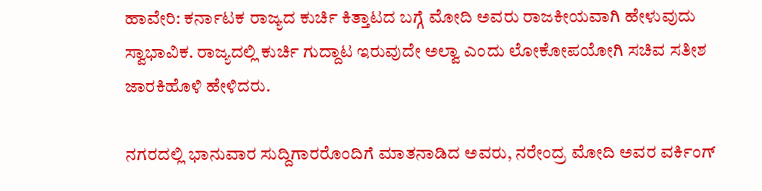ಹಾವೇರಿ: ಕರ್ನಾಟಕ ರಾಜ್ಯದ ಕುರ್ಚಿ ಕಿತ್ತಾಟದ ಬಗ್ಗೆ ಮೋದಿ ಅವರು ರಾಜಕೀಯವಾಗಿ ಹೇಳುವುದು ಸ್ವಾಭಾವಿಕ. ರಾಜ್ಯದಲ್ಲಿ ಕುರ್ಚಿ ಗುದ್ದಾಟ ಇರುವುದೇ ಅಲ್ವಾ ಎಂದು ಲೋಕೋಪಯೋಗಿ ಸಚಿವ ಸತೀಶ ಜಾರಕಿಹೊಳಿ ಹೇಳಿದರು.

ನಗರದಲ್ಲಿ ಭಾನುವಾರ ಸುದ್ದಿಗಾರರೊಂದಿಗೆ ಮಾತನಾಡಿದ ಅವರು, ನರೇಂದ್ರ ಮೋದಿ ಅವರ ವರ್ಕಿಂಗ್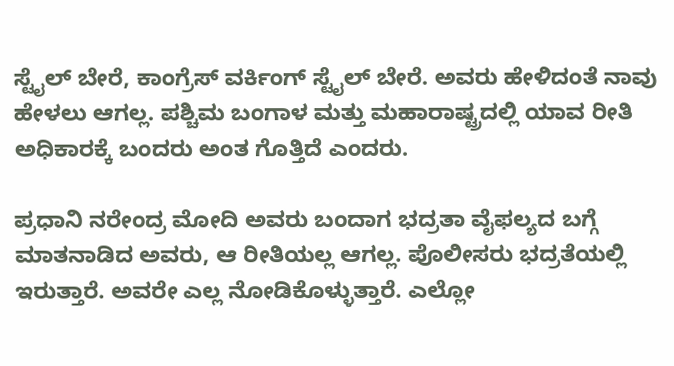ಸ್ಟೈಲ್ ಬೇರೆ, ಕಾಂಗ್ರೆಸ್ ವರ್ಕಿಂಗ್ ಸ್ಟೈಲ್ ಬೇರೆ. ಅವರು ಹೇಳಿದಂತೆ ನಾವು ಹೇಳಲು ಆಗಲ್ಲ. ಪಶ್ಚಿಮ ಬಂಗಾಳ ಮತ್ತು ಮಹಾರಾಷ್ಟ್ರದಲ್ಲಿ ಯಾವ ರೀತಿ ಅಧಿಕಾರಕ್ಕೆ ಬಂದರು ಅಂತ ಗೊತ್ತಿದೆ ಎಂದರು.

ಪ್ರಧಾನಿ ನರೇಂದ್ರ ಮೋದಿ ಅವರು ಬಂದಾಗ ಭದ್ರತಾ ವೈಫಲ್ಯದ ಬಗ್ಗೆ ಮಾತನಾಡಿದ ಅವರು, ಆ ರೀತಿಯಲ್ಲ ಆಗಲ್ಲ. ಪೊಲೀಸರು ಭದ್ರತೆಯಲ್ಲಿ ಇರುತ್ತಾರೆ. ಅವರೇ ಎಲ್ಲ ನೋಡಿಕೊಳ್ಳುತ್ತಾರೆ. ಎಲ್ಲೋ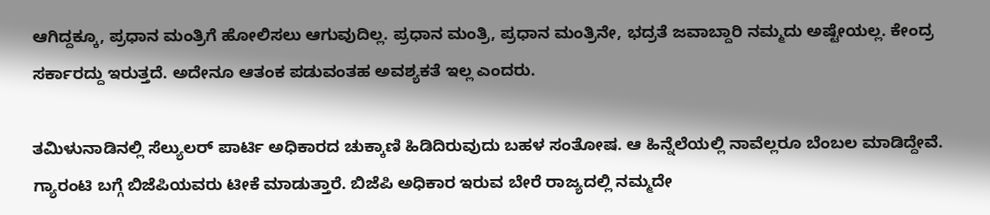ಆಗಿದ್ದಕ್ಕೂ, ಪ್ರಧಾನ ಮಂತ್ರಿಗೆ ಹೋಲಿಸಲು ಆಗುವುದಿಲ್ಲ. ಪ್ರಧಾನ ಮಂತ್ರಿ, ಪ್ರಧಾನ ಮಂತ್ರಿನೇ, ಭದ್ರತೆ ಜವಾಬ್ದಾರಿ ನಮ್ಮದು ಅಷ್ಟೇಯಲ್ಲ. ಕೇಂದ್ರ ಸರ್ಕಾರದ್ದು ಇರುತ್ತದೆ. ಅದೇನೂ ಆತಂಕ ಪಡುವಂತಹ ಅವಶ್ಯಕತೆ ಇಲ್ಲ ಎಂದರು.

ತಮಿಳುನಾಡಿನಲ್ಲಿ ಸೆಲ್ಯುಲರ್ ಪಾರ್ಟಿ ಅಧಿಕಾರದ ಚುಕ್ಕಾಣಿ ಹಿಡಿದಿರುವುದು ಬಹಳ ಸಂತೋಷ. ಆ ಹಿನ್ನೆಲೆಯಲ್ಲಿ ನಾವೆಲ್ಲರೂ ಬೆಂಬಲ ಮಾಡಿದ್ದೇವೆ. ಗ್ಯಾರಂಟಿ ಬಗ್ಗೆ ಬಿಜೆಪಿಯವರು ಟೀಕೆ ಮಾಡುತ್ತಾರೆ. ಬಿಜೆಪಿ ಅಧಿಕಾರ ಇರುವ ಬೇರೆ ರಾಜ್ಯದಲ್ಲಿ ನಮ್ಮದೇ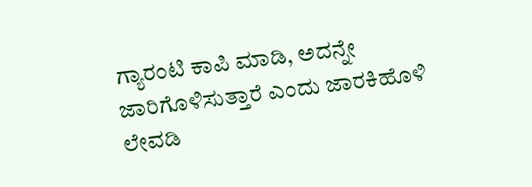ಗ್ಯಾರಂಟಿ ಕಾಪಿ ಮಾಡಿ, ಅದನ್ನೇ ಜಾರಿಗೊಳಿಸುತ್ತಾರೆ ಎಂದು ಜಾರಕಿಹೊಳಿ ಲೇವಡಿ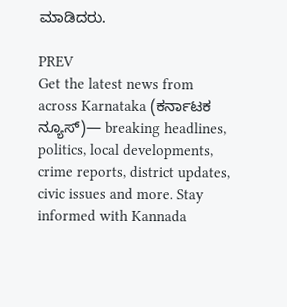ಮಾಡಿದರು.

PREV
Get the latest news from across Karnataka (ಕರ್ನಾಟಕ ನ್ಯೂಸ್)— breaking headlines, politics, local developments, crime reports, district updates, civic issues and more. Stay informed with Kannada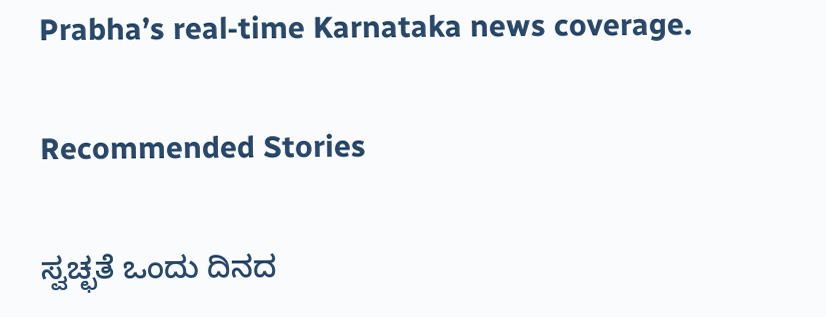Prabha’s real‑time Karnataka news coverage.

Recommended Stories

ಸ್ವಚ್ಛತೆ ಒಂದು ದಿನದ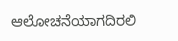ಆಲೋಚನೆಯಾಗದಿರಲಿ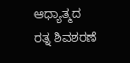ಆಧ್ಯಾತ್ಮದ ರತ್ನ ಶಿವಶರಣೆ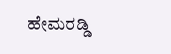ಹೇಮರಡ್ಡಿ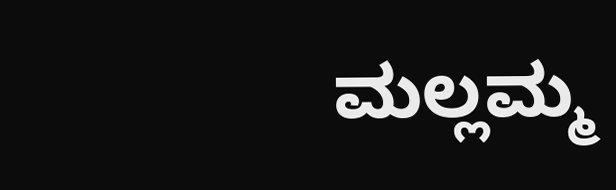ಮಲ್ಲಮ್ಮ